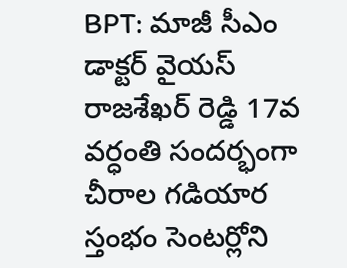BPT: మాజీ సీఎం డాక్టర్ వైయస్ రాజశేఖర్ రెడ్డి 17వ వర్ధంతి సందర్భంగా చీరాల గడియార స్తంభం సెంటర్లోని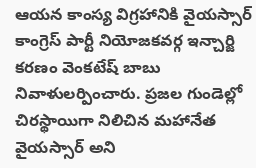ఆయన కాంస్య విగ్రహానికి వైయస్సార్ కాంగ్రెస్ పార్టీ నియోజకవర్గ ఇన్చార్జి కరణం వెంకటేష్ బాబు నివాళులర్పించారు. ప్రజల గుండెల్లో చిరస్థాయిగా నిలిచిన మహానేత వైయస్సార్ అని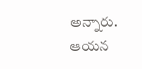అన్నారు. ఆయన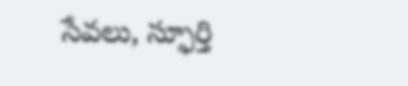సేవలు, స్ఫూర్తి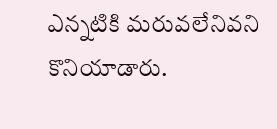ఎన్నటికి మరువలేనివని కొనియాడారు.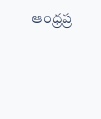ఆంధ్రప్ర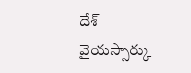దేశ్
వైయస్సార్కు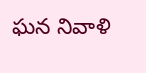ఘన నివాళి